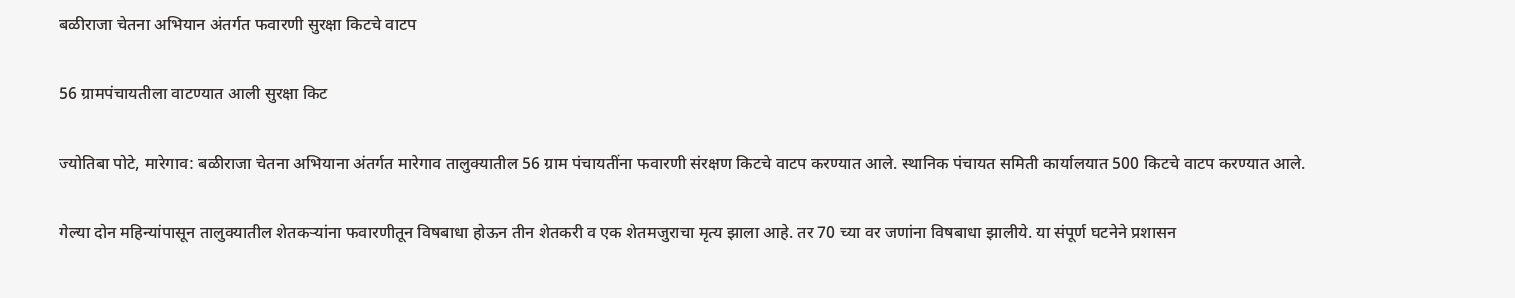बळीराजा चेतना अभियान अंतर्गत फवारणी सुरक्षा किटचे वाटप

56 ग्रामपंचायतीला वाटण्यात आली सुरक्षा किट

ज्योतिबा पोटे, मारेगाव: बळीराजा चेतना अभियाना अंतर्गत मारेगाव तालुक्यातील 56 ग्राम पंचायतींना फवारणी संरक्षण किटचे वाटप करण्यात आले. स्थानिक पंचायत समिती कार्यालयात 500 किटचे वाटप करण्यात आले.

गेल्या दोन महिन्यांपासून तालुक्यातील शेतकऱ्यांना फवारणीतून विषबाधा होऊन तीन शेतकरी व एक शेतमजुराचा मृत्य झाला आहे. तर 70 च्या वर जणांना विषबाधा झालीये. या संपूर्ण घटनेने प्रशासन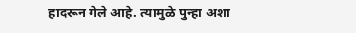हादरून गेले आहे. त्यामुळे पुन्हा अशा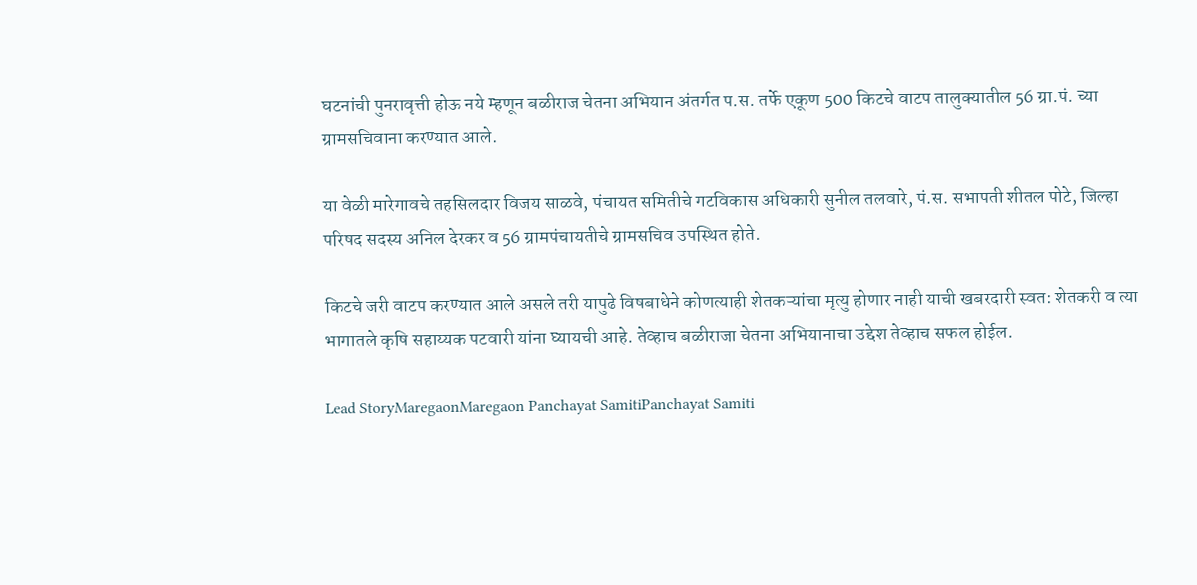घटनांची पुनरावृत्ती होऊ नये म्हणून बळीराज चेतना अभियान अंतर्गत प.स. तर्फे एकूण 500 किटचे वाटप तालुक्यातील 56 ग्रा.पं. च्या ग्रामसचिवाना करण्यात आले.

या वेळी मारेगावचे तहसिलदार विजय साळवे, पंचायत समितीचे गटविकास अधिकारी सुनील तलवारे, पं.स. सभापती शीतल पोटे, जिल्हा परिषद सदस्य अनिल देरकर व 56 ग्रामपंचायतीचे ग्रामसचिव उपस्थित होते.

किटचे जरी वाटप करण्यात आले असले तरी यापुढे विषबाधेने कोणत्याही शेतकऱ्यांचा मृत्यु होणार नाही याची खबरदारी स्वत: शेतकरी व त्या भागातले कृषि सहाय्यक पटवारी यांना घ्यायची आहे. तेव्हाच बळीराजा चेतना अभियानाचा उद्देश तेव्हाच सफल होईल.

Lead StoryMaregaonMaregaon Panchayat SamitiPanchayat Samiti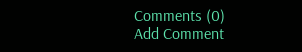Comments (0)
Add Comment